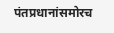पंतप्रधानांसमोरच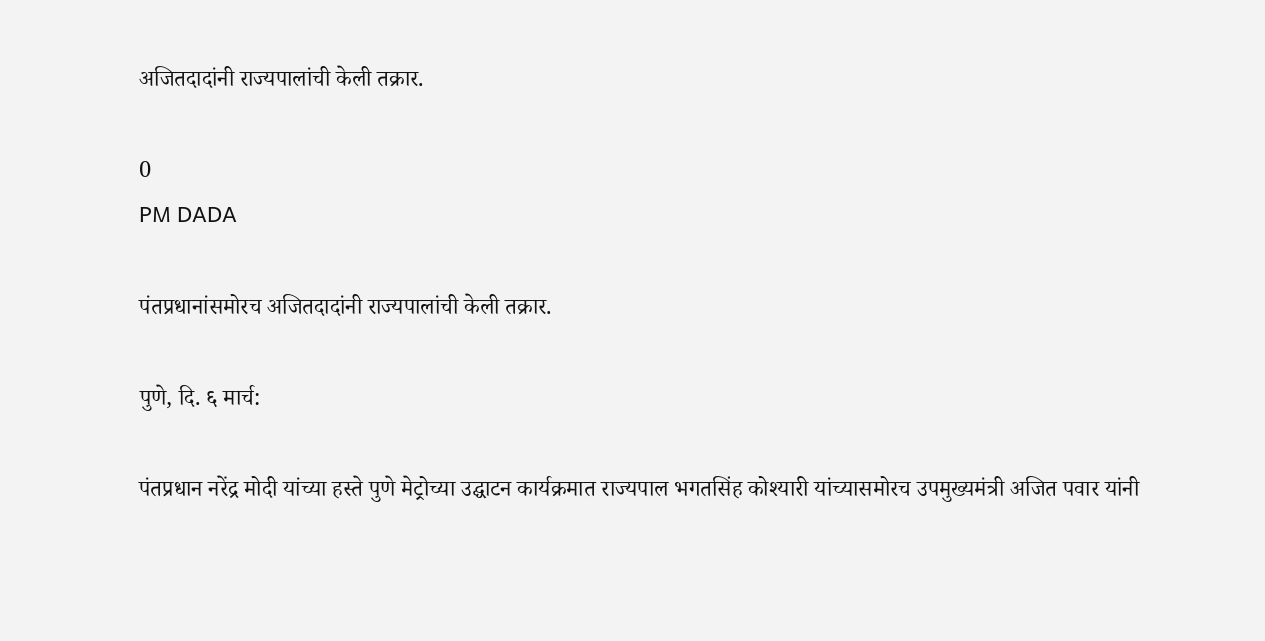अजितदादांनी राज्यपालांची केली तक्रार.

0
PM DADA

पंतप्रधानांसमोरच अजितदादांनी राज्यपालांची केली तक्रार.

पुणे, दि. ६ मार्च:

पंतप्रधान नरेंद्र मोदी यांच्या हस्ते पुणे मेट्रोच्या उद्घाटन कार्यक्रमात राज्यपाल भगतसिंह कोश्यारी यांच्यासमोरच उपमुख्यमंत्री अजित पवार यांनी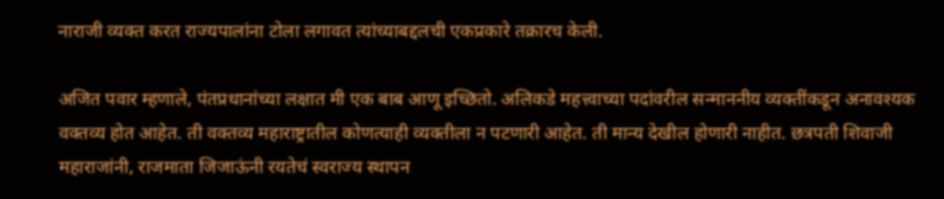नाराजी व्यक्त करत राज्यपालांना टोला लगावत त्यांच्याबद्दलची एकप्रकारे तक्रारच केली.

अजित पवार म्हणाले, पंतप्रधानांच्या लक्षात मी एक बाब आणू इच्छितो. अलिकडे महत्त्वाच्या पदांवरील सन्माननीय व्यक्तींकडून अनावश्यक वक्तव्य होत आहेत. ती वक्तव्य महाराष्ट्रातील कोणत्याही व्यक्तीला न पटणारी आहेत. ती मान्य देखील होणारी नाहीत. छत्रपती शिवाजी महाराजांनी, राजमाता जिजाऊंनी रयतेचं स्वराज्य स्थापन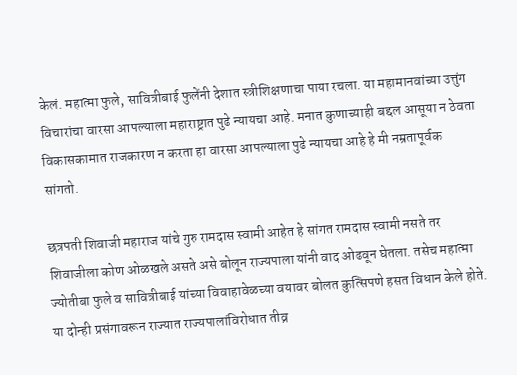केलं. महात्मा फुले, सावित्रीबाई फुलेंनी देशात स्त्रीशिक्षणाचा पाया रचला. या महामानवांच्या उत्तुंग विचारांचा वारसा आपल्याला महाराष्ट्रात पुढे न्यायचा आहे. मनात कुणाच्याही बद्दल आसूया न ठेवता विकासकामात राजकारण न करता हा वारसा आपल्याला पुढे न्यायचा आहे हे मी नम्रतापूर्वक सांगतो.

छत्रपती शिवाजी महाराज यांचे गुरु रामदास स्वामी आहेत हे सांगत रामदास स्वामी नसते तर शिवाजीला कोण ओळखले असते असे बोलून राज्यपाला यांनी वाद ओढवून घेतला. तसेच महात्मा ज्योतीबा फुले व सावित्रीबाई यांच्या विवाहावेळच्या वयावर बोलत कुत्सिपणे हसत विधान केले होते. या दोन्ही प्रसंगावरून राज्यात राज्यपालांविरोधात तीव्र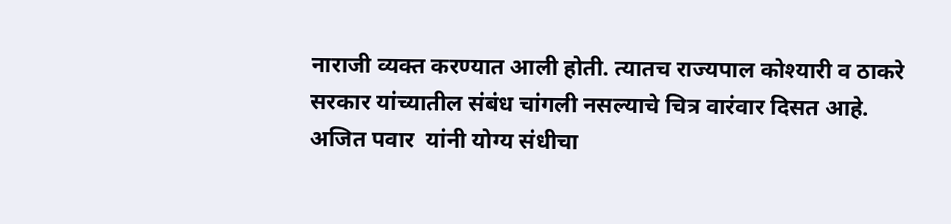नाराजी व्यक्त करण्यात आली होती. त्यातच राज्यपाल कोश्यारी व ठाकरे सरकार यांच्यातील संबंध चांगली नसल्याचे चित्र वारंवार दिसत आहे. अजित पवार  यांनी योग्य संधीचा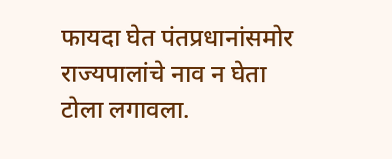फायदा घेत पंतप्रधानांसमोर राज्यपालांचे नाव न घेता टोला लगावला.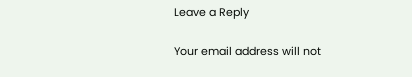Leave a Reply

Your email address will not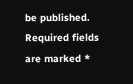be published. Required fields are marked *